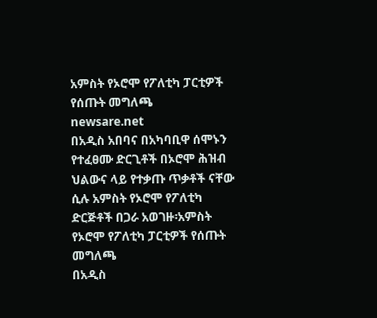አምስት የኦሮሞ የፖለቲካ ፓርቲዎች የሰጡት መግለጫ
newsare.net
በአዲስ አበባና በአካባቢዋ ሰሞኑን የተፈፀሙ ድርጊቶች በኦሮሞ ሕዝብ ህልውና ላይ የተቃጡ ጥቃቶች ናቸው ሲሉ አምስት የኦሮሞ የፖለቲካ ድርጅቶች በጋራ አወገዙ፡አምስት የኦሮሞ የፖለቲካ ፓርቲዎች የሰጡት መግለጫ
በአዲስ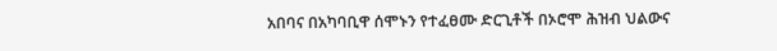አበባና በአካባቢዋ ሰሞኑን የተፈፀሙ ድርጊቶች በኦሮሞ ሕዝብ ህልውና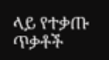ላይ የተቃጡ ጥቃቶች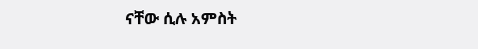ናቸው ሲሉ አምስት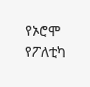የኦሮሞ የፖለቲካ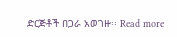ድርጅቶች በጋራ አወገዙ፡፡ Read more